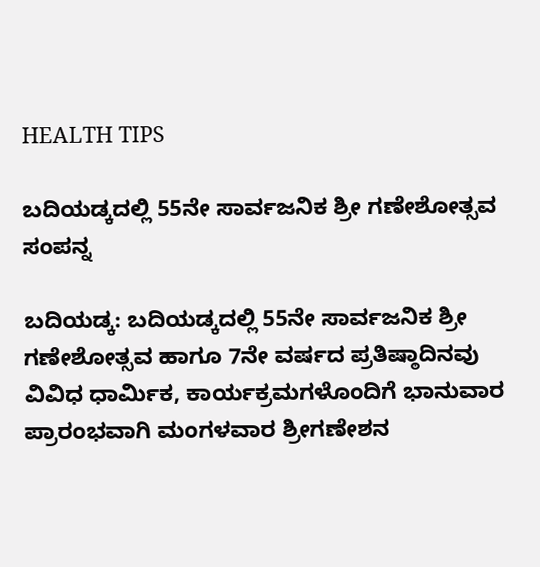HEALTH TIPS

ಬದಿಯಡ್ಕದಲ್ಲಿ 55ನೇ ಸಾರ್ವಜನಿಕ ಶ್ರೀ ಗಣೇಶೋತ್ಸವ ಸಂಪನ್ನ

ಬದಿಯಡ್ಕ: ಬದಿಯಡ್ಕದಲ್ಲಿ 55ನೇ ಸಾರ್ವಜನಿಕ ಶ್ರೀ ಗಣೇಶೋತ್ಸವ ಹಾಗೂ 7ನೇ ವರ್ಷದ ಪ್ರತಿಷ್ಠಾದಿನವು ವಿವಿಧ ಧಾರ್ಮಿಕ, ಕಾರ್ಯಕ್ರಮಗಳೊಂದಿಗೆ ಭಾನುವಾರ ಪ್ರಾರಂಭವಾಗಿ ಮಂಗಳವಾರ ಶ್ರೀಗಣೇಶನ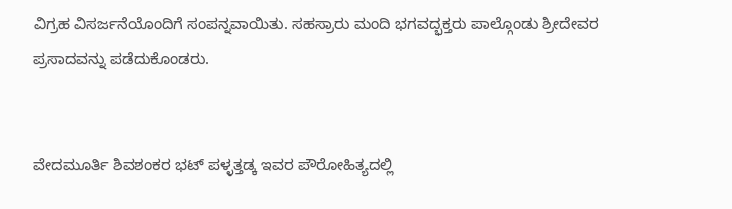ವಿಗ್ರಹ ವಿಸರ್ಜನೆಯೊಂದಿಗೆ ಸಂಪನ್ನವಾಯಿತು. ಸಹಸ್ರಾರು ಮಂದಿ ಭಗವದ್ಭಕ್ತರು ಪಾಲ್ಗೊಂಡು ಶ್ರೀದೇವರ ಪ್ರಸಾದವನ್ನು ಪಡೆದುಕೊಂಡರು.


ವೇದಮೂರ್ತಿ ಶಿವಶಂಕರ ಭಟ್ ಪಳ್ಳತ್ತಡ್ಕ ಇವರ ಪೌರೋಹಿತ್ಯದಲ್ಲಿ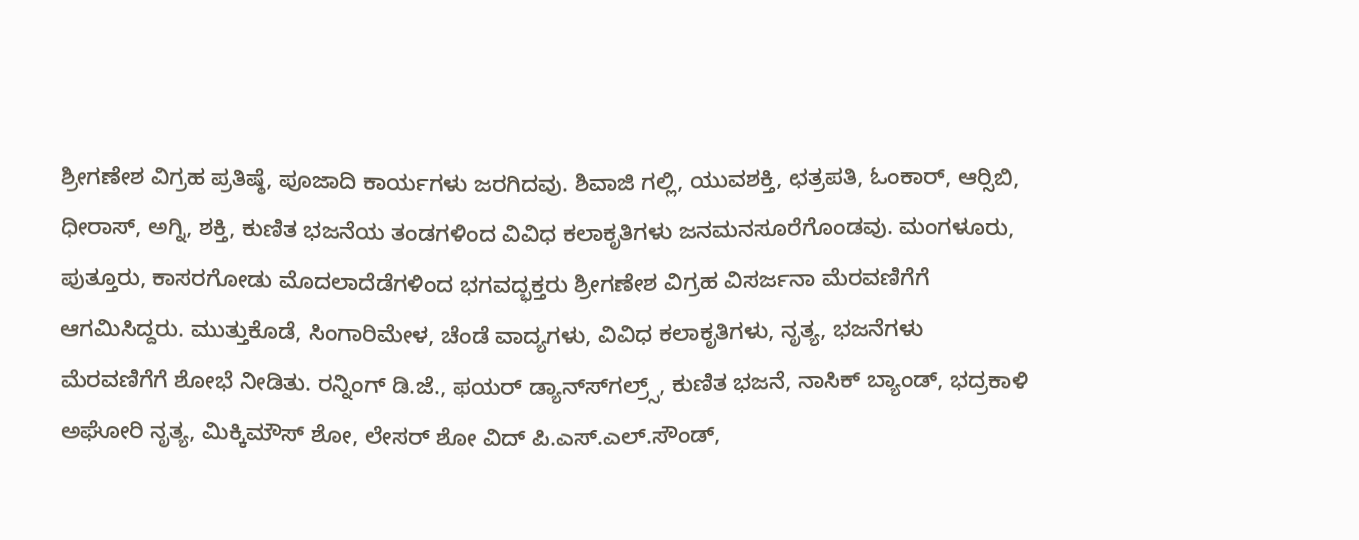ಶ್ರೀಗಣೇಶ ವಿಗ್ರಹ ಪ್ರತಿಷ್ಠೆ, ಪೂಜಾದಿ ಕಾರ್ಯಗಳು ಜರಗಿದವು. ಶಿವಾಜಿ ಗಲ್ಲಿ, ಯುವಶಕ್ತಿ, ಛತ್ರಪತಿ, ಓಂಕಾರ್, ಆರ್‍ಸಿಬಿ, ಧೀರಾಸ್, ಅಗ್ನಿ, ಶಕ್ತಿ, ಕುಣಿತ ಭಜನೆಯ ತಂಡಗಳಿಂದ ವಿವಿಧ ಕಲಾಕೃತಿಗಳು ಜನಮನಸೂರೆಗೊಂಡವು. ಮಂಗಳೂರು, ಪುತ್ತೂರು, ಕಾಸರಗೋಡು ಮೊದಲಾದೆಡೆಗಳಿಂದ ಭಗವದ್ಭಕ್ತರು ಶ್ರೀಗಣೇಶ ವಿಗ್ರಹ ವಿಸರ್ಜನಾ ಮೆರವಣಿಗೆಗೆ ಆಗಮಿಸಿದ್ದರು. ಮುತ್ತುಕೊಡೆ, ಸಿಂಗಾರಿಮೇಳ, ಚೆಂಡೆ ವಾದ್ಯಗಳು, ವಿವಿಧ ಕಲಾಕೃತಿಗಳು, ನೃತ್ಯ, ಭಜನೆಗಳು ಮೆರವಣಿಗೆಗೆ ಶೋಭೆ ನೀಡಿತು. ರನ್ನಿಂಗ್ ಡಿ.ಜೆ., ಫಯರ್ ಡ್ಯಾನ್ಸ್‍ಗಲ್ರ್ಸ್, ಕುಣಿತ ಭಜನೆ, ನಾಸಿಕ್ ಬ್ಯಾಂಡ್, ಭದ್ರಕಾಳಿ ಅಘೋರಿ ನೃತ್ಯ, ಮಿಕ್ಕಿಮೌಸ್ ಶೋ, ಲೇಸರ್ ಶೋ ವಿದ್ ಪಿ.ಎಸ್.ಎಲ್.ಸೌಂಡ್,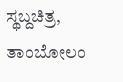ಸ್ಥಬ್ದಚಿತ್ರ, ತಾಂಬೋಲಂ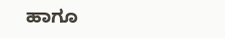ಹಾಗೂ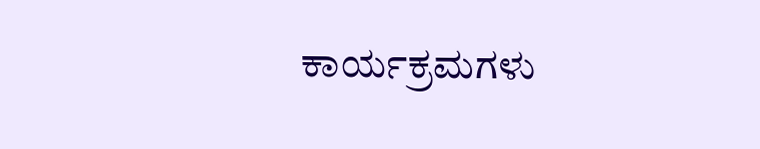ಕಾರ್ಯಕ್ರಮಗಳು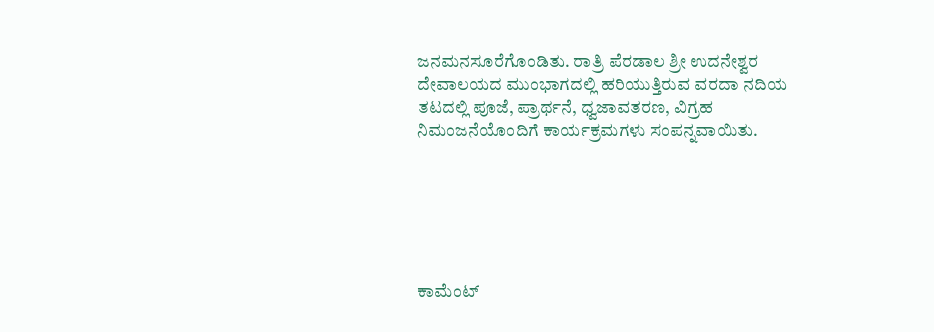ಜನಮನಸೂರೆಗೊಂಡಿತು. ರಾತ್ರಿ ಪೆರಡಾಲ ಶ್ರೀ ಉದನೇಶ್ವರ ದೇವಾಲಯದ ಮುಂಭಾಗದಲ್ಲಿ ಹರಿಯುತ್ತಿರುವ ವರದಾ ನದಿಯ ತಟದಲ್ಲಿ ಪೂಜೆ, ಪ್ರಾರ್ಥನೆ, ಧ್ವಜಾವತರಣ, ವಿಗ್ರಹ ನಿಮಂಜನೆಯೊಂದಿಗೆ ಕಾರ್ಯಕ್ರಮಗಳು ಸಂಪನ್ನವಾಯಿತು.






ಕಾಮೆಂಟ್‌‌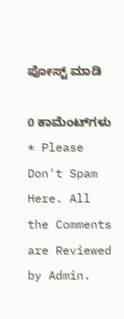ಪೋಸ್ಟ್‌ ಮಾಡಿ

0 ಕಾಮೆಂಟ್‌ಗಳು
* Please Don't Spam Here. All the Comments are Reviewed by Admin.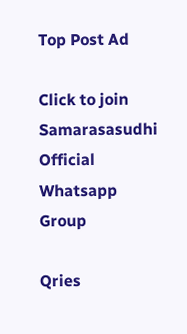Top Post Ad

Click to join Samarasasudhi Official Whatsapp Group

Qries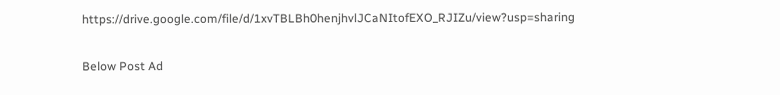https://drive.google.com/file/d/1xvTBLBh0henjhvlJCaNItofEXO_RJIZu/view?usp=sharing

Below Post Ad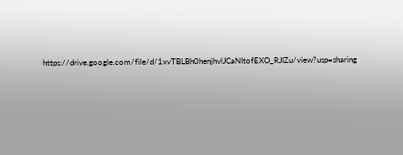https://drive.google.com/file/d/1xvTBLBh0henjhvlJCaNItofEXO_RJIZu/view?usp=sharing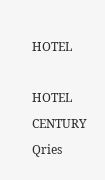HOTEL

HOTEL
CENTURY
Qries